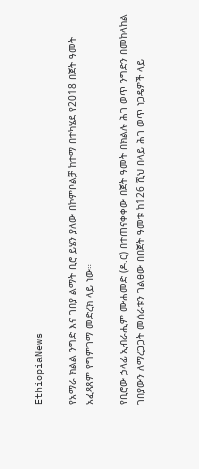EthiopiaNews

የአማራ ክልል ንግድ እና ገበያ ልማት ቢሮ ይሄን ያለው በኮምቦልቻ ከተማ በተካሄደ የ2018 በጀት ዓመት አፈጻጸም የግምገማ መድረክ ላይ ነው።

የቢሮው ኃላፊ ኢብራሒም ሙሐመድ (ዶ.ር) በተጠናቀቀው በጀት ዓመት በክልሉ ሕገ ወጥ ንግድን በመከላከል ገበያውን ለማረጋጋት መሰራቱን ገልፀው በበጀት ዓመቱ ከ126 ሺህ በላይ ሕገ ወጥ ነጋዴዎች ላይ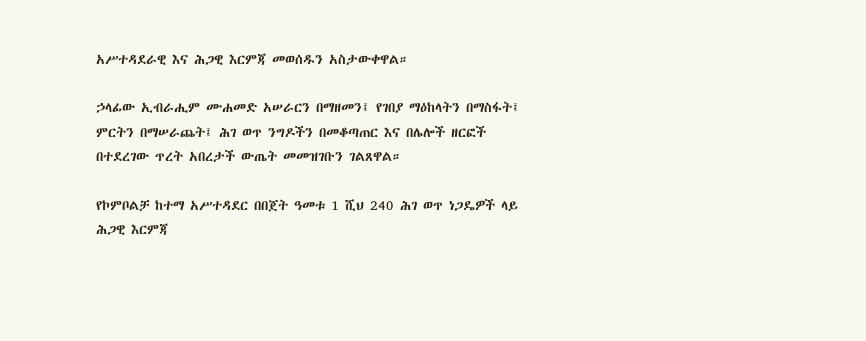አሥተዳደራዊ እና ሕጋዊ እርምጃ መወሰዱን አስታውቀዋል።

ኃላፊው ኢብራሒም ሙሐመድ አሠራርን በማዘመን፤ የገበያ ማዕከላትን በማስፋት፤ ምርትን በማሠራጨት፤ ሕገ ወጥ ንግዶችን በመቆጣጠር እና በሌሎች ዘርፎች በተደረገው ጥረት አበረታች ውጤት መመዝገቡን ገልጸዋል።

የኮምቦልቻ ከተማ አሥተዳደር በበጀት ዓመቱ 1 ሺህ 240 ሕገ ወጥ ነጋዴዎች ላይ ሕጋዊ እርምጃ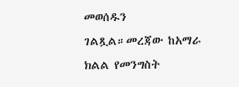መወሰዱን ገልጿል።መረጃው ከአማራ ክልል የመንግስት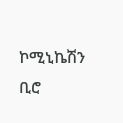ኮሚኒኬሽን ቢሮ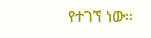የተገኘ ነው።